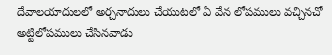దేవాలయాదులలో అర్చనాదులు చేయుటలో ఏ వేన లోపములు వచ్చినచో అట్టిలోపములు చేసినవాడు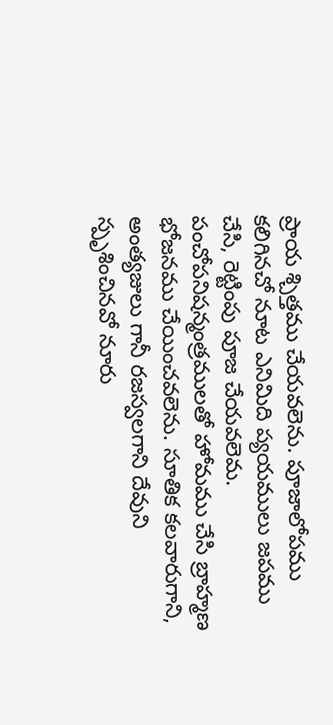ప్రాయ శ్చిత్తము చేయవలెను. పూజాలోపము కలిగినచో నూట ఎనిమిది ప్యయములు జపము చేసి, రెట్టింపు పూజ చేయవలెమ. పంచోపనిషన్మంత్రములతో హోమము చేసి బ్రాహ్మణ భోజనము చేయించవలెను. సూతిక కలవారుగాని, అంత్యజులు గానీ రజస్వలగాని దేవుని స్పృశించినవో నూరు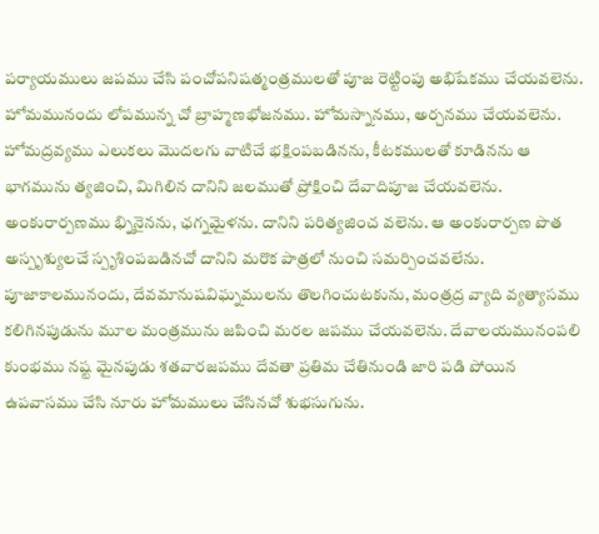పర్యాయములు జపము చేసి పంచోపనిషత్మంత్రములతో పూజ రెట్టింపు అభిషేకము చేయవలెను. హోమమునందు లోపమున్న చో బ్రాహ్మణభోజనము. హోమస్నానము, అర్చనము చేయవలెను. హోమద్రవ్యము ఎలుకలు మొదలగు వాటిచే భక్షింపబడినను, కీటకములతో కూడినను ఆ భాగమును త్యజించి, మిగిలిన దానిని జలముతో ప్రోక్షించి దేవాదిపూజ చేయవలెను. అంకురార్పణము భ్నినైనను, ఛగ్నమైళను. దానిని పరిత్యజించ వలెను. ఆ అంకురార్పణ పొత అస్పృశ్యులచే స్పృశింపబడినచో దానిని మరొక పాత్రలో నుంచి సమర్పించవలేను. పూజాకాలమునందు, దేవమానుషవిఘ్నములను తొలగించుటకును, మంత్రద్ర వ్యాది వ్యత్యాసము కలిగినపుడును మూల మంత్రమును జపించి మరల జపము చేయవలెను. దేవాలయమునంపలి కుంభము నష్ట మైనపుడు శతవారజపము దేవతా ప్రతిమ చేతినుండి జారి పడి పోయిన ఉపవాసము చేసి నూరు హోమములు చేసినచో శుభసుగును.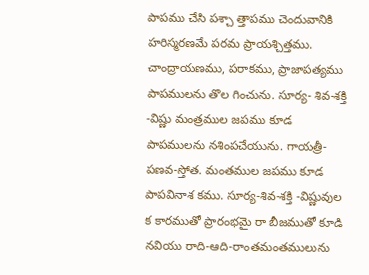పాపము చేసి పశ్చా త్తాపము చెందువానికి హరిస్మరణమే పరమ ప్రాయశ్చిత్తము. చాంద్రాయణము, పరాకము, ప్రాజాపత్యము పాపములను తొల గించును. సూర్య- శివ-శక్తి -విష్ణు మంత్రముల జపము కూడ పాపములను నశింపచేయును. గాయత్రీ-పణవ-స్తోత. మంతముల జపము కూడ పాపవినాశ కము. సూర్య-శివ-శక్తి -విష్ణువుల క కారముతో ప్రారంభమై రా బీజముతో కూడి నవియు రాది-ఆది-రాంతమంతములును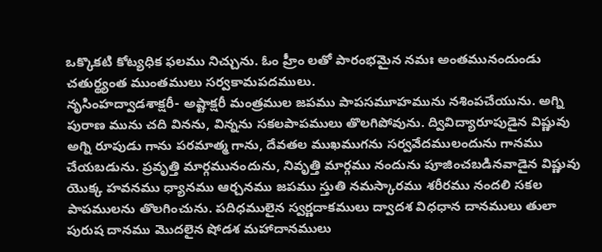ఒక్కొకటి కోట్యధిక ఫలము నిచ్చును. ఓం హ్రీం లతో పారంభమైన నమః అంతమునందుండు చతుర్థ్యంత ముంతములు సర్వకామపదములు.
నృసింహద్వాడశాక్షరీ- అష్టాక్షరీ మంత్రముల జపము పాపసమూహమును నశింపచేయును. అగ్ని పురాణ మును చది వినను, విన్నను సకలపాపములు తొలగిపోవును. ద్వివిద్యారూపుడైన విష్ణువు అగ్ని రూపుడు గాను పరమాత్మ గాను, దేవతల ముఖముగను సర్వవేదములందును గానము చేయబడును. ప్రవృత్తి మార్గమునందును, నివృత్తి మార్గము నందును పూజించబడినవాడైన విష్ణువు యొక్క హవనము ధ్యానము ఆర్చనము జపము స్తుతి నమస్కారము శరీరము నందలి సకల పాపములను తొలగించును. పదిధములైన స్వర్ణదాకములు ద్వాదశ విధధాన దానములు తులా పురుష దానము మొదలైన షోడశ మహాదానములు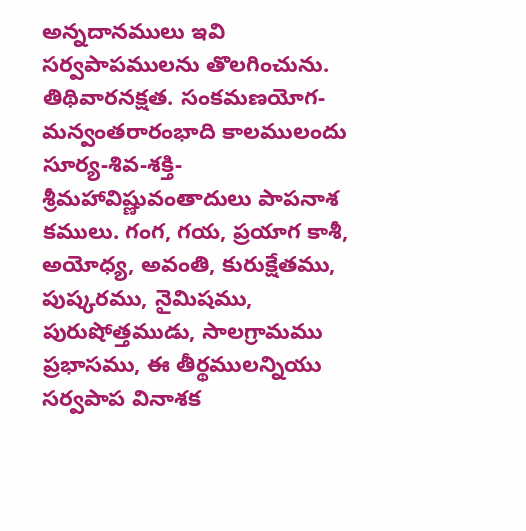అన్నదానములు ఇవి సర్వపాపములను తొలగించును. తిథివారనక్షత. సంకమణయోగ-మన్వంతరారంభాది కాలములందు సూర్య-శివ-శక్తి- శ్రీమహావిష్ణువంతాదులు పాపనాశ కములు. గంగ, గయ, ప్రయాగ కాశీ, అయోధ్య, అవంతి, కురుక్షేతము, పుష్కరము, నైమిషము, పురుషోత్తముడు, సాలగ్రామము ప్రభాసము, ఈ తీర్థములన్నియు సర్వపాప వినాశక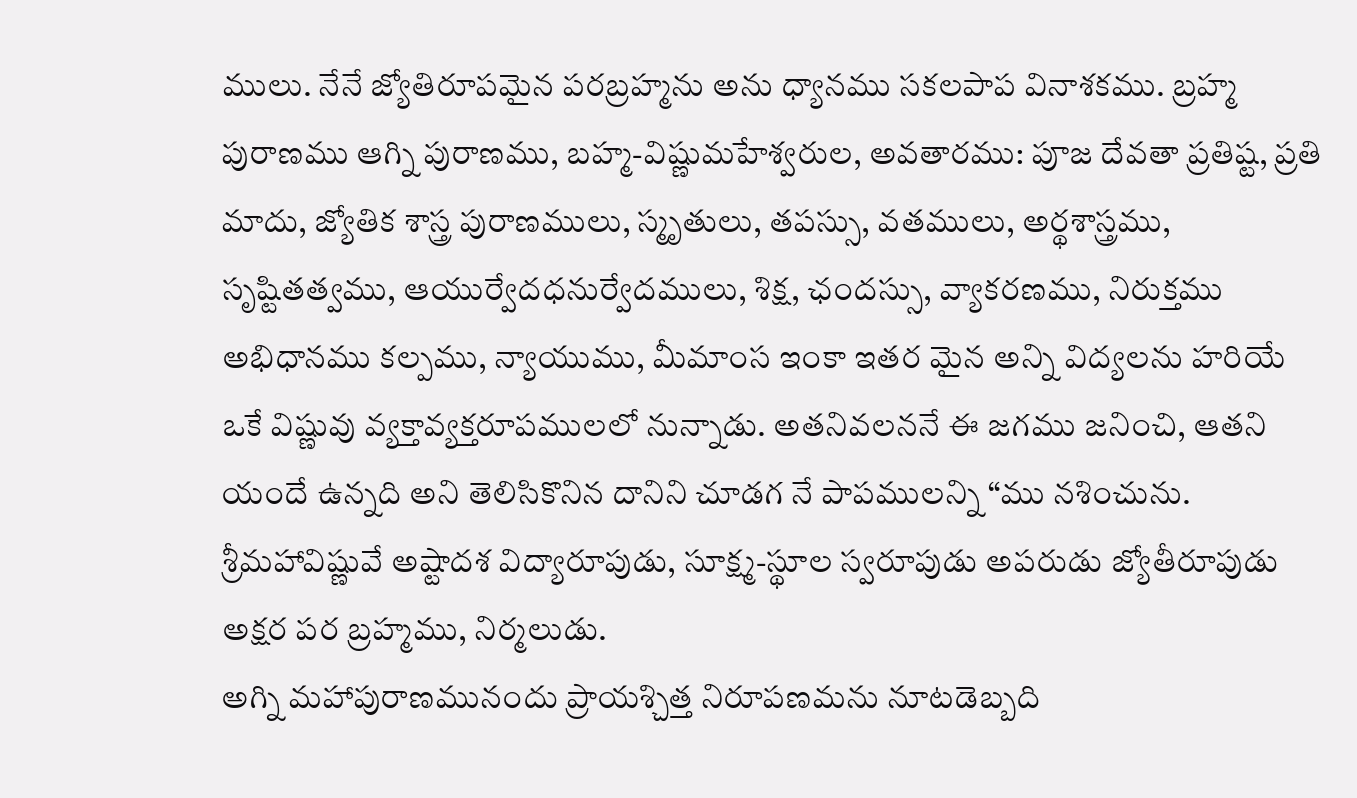ములు. నేనే జ్యోతిరూపమైన పరబ్రహ్మను అను ధ్యానము సకలపాప వినాశకము. బ్రహ్మ పురాణము ఆగ్ని పురాణము, బహ్మ-విష్ణుమహేశ్వరుల, అవతారము: పూజ దేవతా ప్రతిష్ట, ప్రతి మాదు, జ్యోతిక శాస్త్ర పురాణములు, స్మృతులు, తపస్సు, వతములు, అర్థశాస్త్రము, సృష్టితత్వము, ఆయుర్వేదధనుర్వేదములు, శిక్ష, ఛందస్సు, వ్యాకరణము, నిరుక్తము అభిధానము కల్పము, న్యాయుము, మీమాంస ఇంకా ఇతర మైన అన్ని విద్యలను హరియే ఒకే విష్ణువు వ్యక్తావ్యక్తరూపములలో నున్నాడు. అతనివలననే ఈ జగము జనించి, ఆతని యందే ఉన్నది అని తెలిసికొనిన దానిని చూడగ నే పాపములన్ని “ము నశించును. శ్రీమహావిష్ణువే అష్టాదశ విద్యారూపుడు, సూక్ష్మ-స్థూల స్వరూపుడు అపరుడు జ్యోతీరూపుడు అక్షర పర బ్రహ్మము, నిర్మలుడు.
అగ్ని మహాపురాణమునందు ప్రాయశ్చిత్త నిరూపణమను నూటడెబ్బది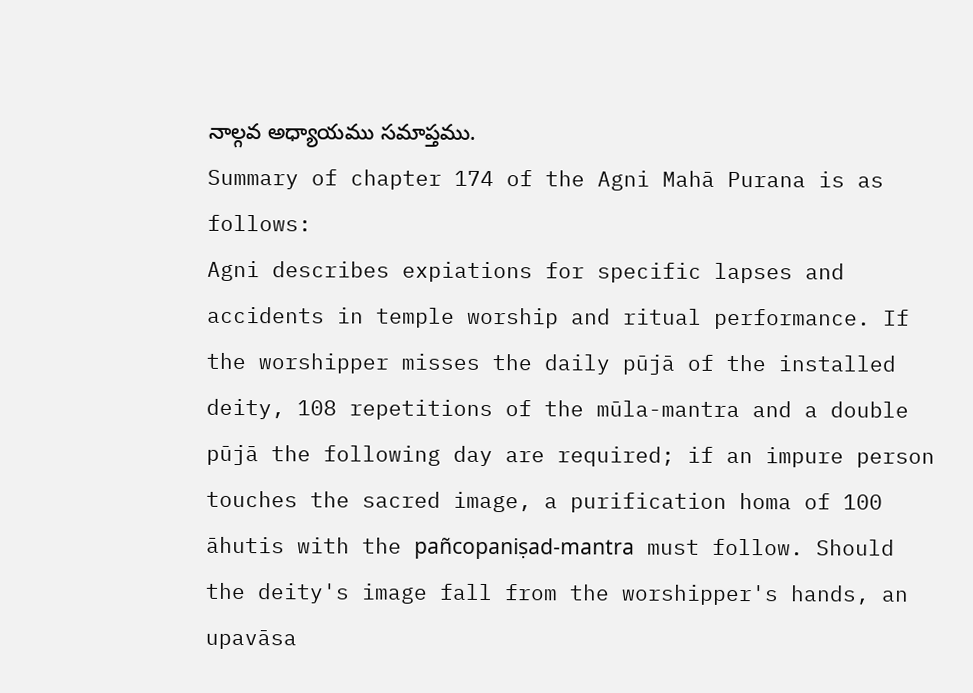నాల్గవ అధ్యాయము సమాప్తము.
Summary of chapter 174 of the Agni Mahā Purana is as follows:
Agni describes expiations for specific lapses and accidents in temple worship and ritual performance. If the worshipper misses the daily pūjā of the installed deity, 108 repetitions of the mūla-mantra and a double pūjā the following day are required; if an impure person touches the sacred image, a purification homa of 100 āhutis with the pañcopaniṣad-mantra must follow. Should the deity's image fall from the worshipper's hands, an upavāsa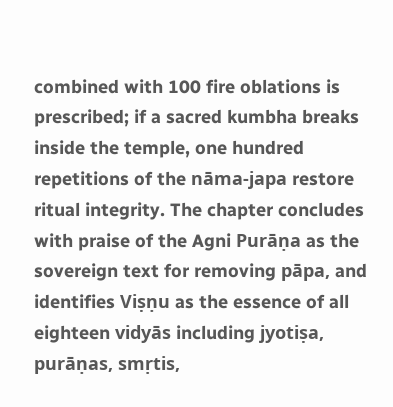combined with 100 fire oblations is prescribed; if a sacred kumbha breaks inside the temple, one hundred repetitions of the nāma-japa restore ritual integrity. The chapter concludes with praise of the Agni Purāṇa as the sovereign text for removing pāpa, and identifies Viṣṇu as the essence of all eighteen vidyās including jyotiṣa, purāṇas, smṛtis,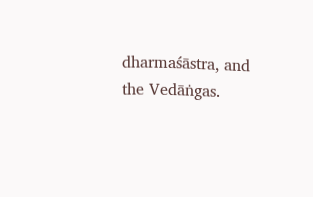dharmaśāstra, and the Vedāṅgas.